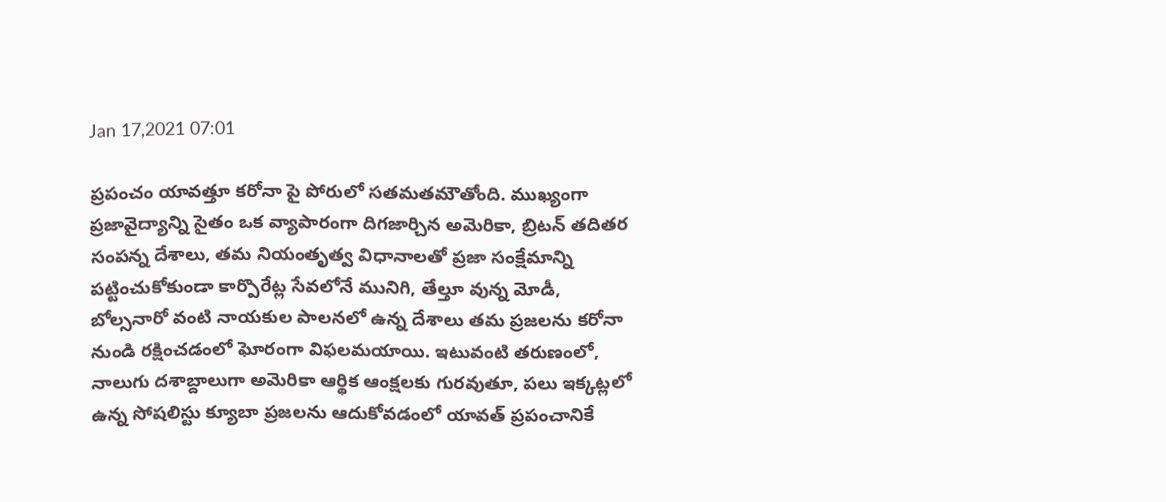Jan 17,2021 07:01

ప్రపంచం యావత్తూ కరోనా పై పోరులో సతమతమౌతోంది. ముఖ్యంగా ప్రజావైద్యాన్ని సైతం ఒక వ్యాపారంగా దిగజార్చిన అమెరికా, బ్రిటన్‌ తదితర సంపన్న దేశాలు, తమ నియంతృత్వ విధానాలతో ప్రజా సంక్షేమాన్ని పట్టించుకోకుండా కార్పొరేట్ల సేవలోనే మునిగి, తేల్తూ వున్న మోడీ, బోల్సనారో వంటి నాయకుల పాలనలో ఉన్న దేశాలు తమ ప్రజలను కరోనా నుండి రక్షించడంలో ఘోరంగా విఫలమయాయి. ఇటువంటి తరుణంలో, నాలుగు దశాబ్దాలుగా అమెరికా ఆర్థిక ఆంక్షలకు గురవుతూ, పలు ఇక్కట్లలో ఉన్న సోషలిస్టు క్యూబా ప్రజలను ఆదుకోవడంలో యావత్‌ ప్రపంచానికే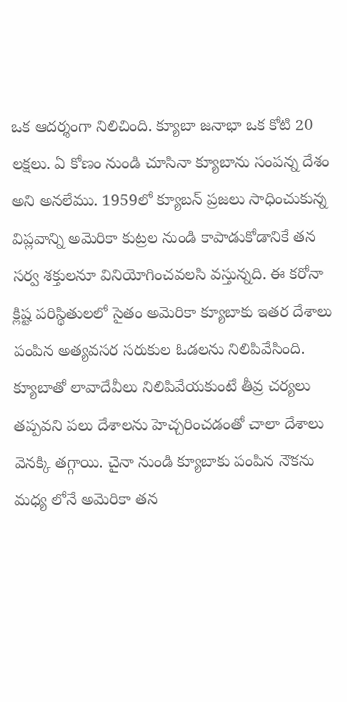ఒక ఆదర్శంగా నిలిచింది. క్యూబా జనాభా ఒక కోటి 20 లక్షలు. ఏ కోణం నుండి చూసినా క్యూబాను సంపన్న దేశం అని అనలేము. 1959లో క్యూబన్‌ ప్రజలు సాధించుకున్న విప్లవాన్ని అమెరికా కుట్రల నుండి కాపాడుకోడానికే తన సర్వ శక్తులనూ వినియోగించవలసి వస్తున్నది. ఈ కరోనా క్లిష్ట పరిస్థితులలో సైతం అమెరికా క్యూబాకు ఇతర దేశాలు పంపిన అత్యవసర సరుకుల ఓడలను నిలిపివేసింది. క్యూబాతో లావాదేవీలు నిలిపివేయకుంటే తీవ్ర చర్యలు తప్పవని పలు దేశాలను హెచ్చరించడంతో చాలా దేశాలు వెనక్కి తగ్గాయి. చైనా నుండి క్యూబాకు పంపిన నౌకను మధ్య లోనే అమెరికా తన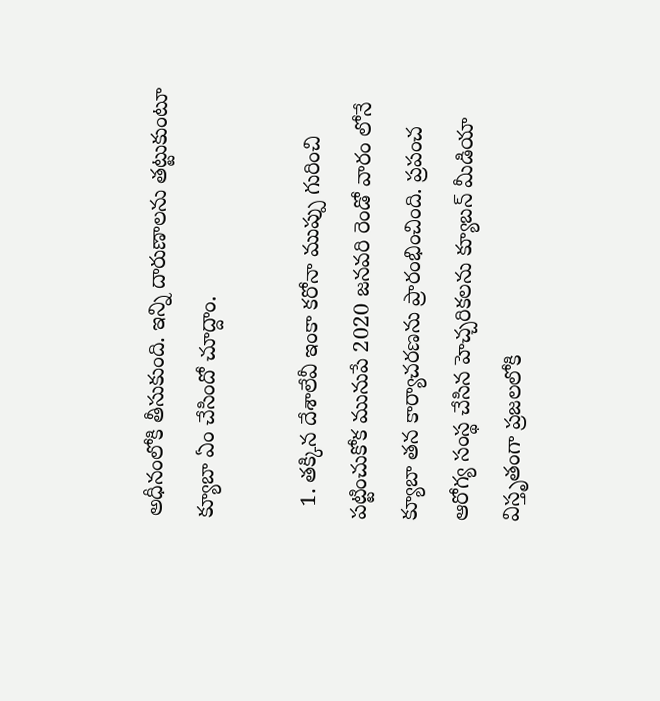అధీనంలోకి తీసుకుంది. ఇన్ని దారుణాలను తట్టుకుంటూ క్యూబా ఏం చేసిందో చూద్దాం.

  1. తక్కిన దేశాలేవీ ఇంకా కరోనా ముప్పు గురించి పట్టించుకోక మునుపే 2020 జనవరి రెండో వారం లోనే క్యూబా తన కార్యాచరణను ప్రారంభించింది. ప్రపంచ ఆరోగ్య సంస్థ చేసిన హెచ్చరికలను క్యూబన్‌ మీడియా విస్తృతంగా ప్రజలలోకి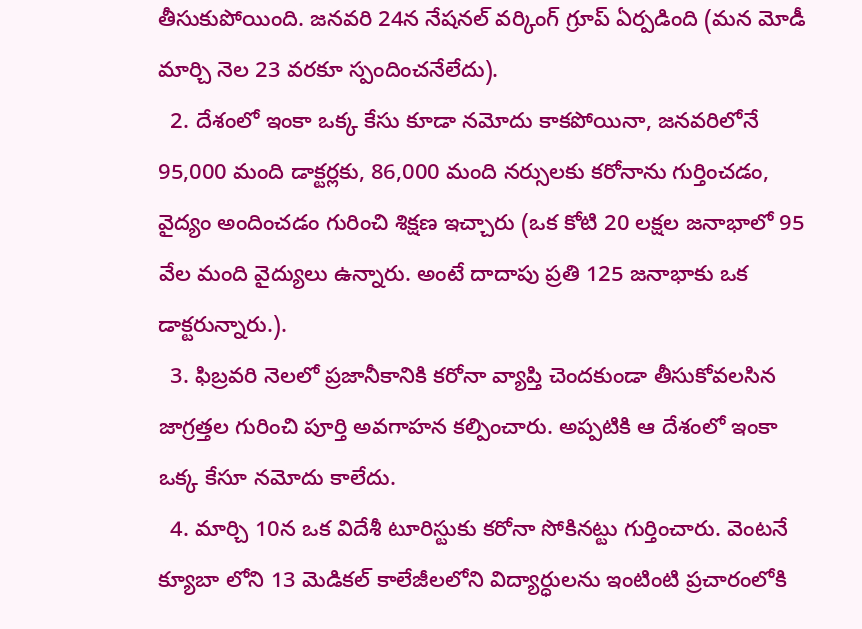తీసుకుపోయింది. జనవరి 24న నేషనల్‌ వర్కింగ్‌ గ్రూప్‌ ఏర్పడింది (మన మోడీ మార్చి నెల 23 వరకూ స్పందించనేలేదు).
  2. దేశంలో ఇంకా ఒక్క కేసు కూడా నమోదు కాకపోయినా, జనవరిలోనే 95,000 మంది డాక్టర్లకు, 86,000 మంది నర్సులకు కరోనాను గుర్తించడం, వైద్యం అందించడం గురించి శిక్షణ ఇచ్చారు (ఒక కోటి 20 లక్షల జనాభాలో 95 వేల మంది వైద్యులు ఉన్నారు. అంటే దాదాపు ప్రతి 125 జనాభాకు ఒక డాక్టరున్నారు.).
  3. ఫిబ్రవరి నెలలో ప్రజానీకానికి కరోనా వ్యాప్తి చెందకుండా తీసుకోవలసిన జాగ్రత్తల గురించి పూర్తి అవగాహన కల్పించారు. అప్పటికి ఆ దేశంలో ఇంకా ఒక్క కేసూ నమోదు కాలేదు.
  4. మార్చి 10న ఒక విదేశీ టూరిస్టుకు కరోనా సోకినట్టు గుర్తించారు. వెంటనే క్యూబా లోని 13 మెడికల్‌ కాలేజీలలోని విద్యార్ధులను ఇంటింటి ప్రచారంలోకి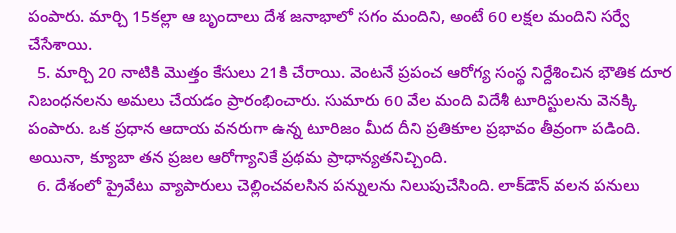పంపారు. మార్చి 15కల్లా ఆ బృందాలు దేశ జనాభాలో సగం మందిని, అంటే 60 లక్షల మందిని సర్వే చేసేశాయి.
  5. మార్చి 20 నాటికి మొత్తం కేసులు 21కి చేరాయి. వెంటనే ప్రపంచ ఆరోగ్య సంస్థ నిర్దేశించిన భౌతిక దూర నిబంధనలను అమలు చేయడం ప్రారంభించారు. సుమారు 60 వేల మంది విదేశీ టూరిస్టులను వెనక్కి పంపారు. ఒక ప్రధాన ఆదాయ వనరుగా ఉన్న టూరిజం మీద దీని ప్రతికూల ప్రభావం తీవ్రంగా పడింది. అయినా, క్యూబా తన ప్రజల ఆరోగ్యానికే ప్రథమ ప్రాధాన్యతనిచ్చింది.
  6. దేశంలో ప్రైవేటు వ్యాపారులు చెల్లించవలసిన పన్నులను నిలుపుచేసింది. లాక్‌డౌన్‌ వలన పనులు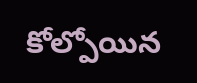కోల్పోయిన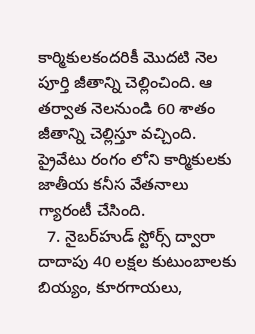కార్మికులకందరికీ మొదటి నెల పూర్తి జీతాన్ని చెల్లించింది. ఆ తర్వాత నెలనుండి 60 శాతం జీతాన్ని చెల్లిస్తూ వచ్చింది. ప్రైవేటు రంగం లోని కార్మికులకు జాతీయ కనీస వేతనాలు గ్యారంటీ చేసింది.
  7. నైబర్‌హుడ్‌ స్టోర్స్‌ ద్వారా దాదాపు 40 లక్షల కుటుంబాలకు బియ్యం, కూరగాయలు,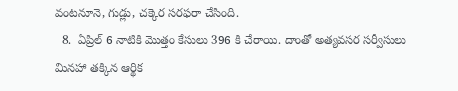వంటనూనె, గుడ్లు, చక్కెర సరఫరా చేసింది.
  8.  ఏప్రిల్‌ 6 నాటికి మొత్తం కేసులు 396 కి చేరాయి. దాంతో అత్యవసర సర్వీసులు మినహా తక్కిన ఆర్థిక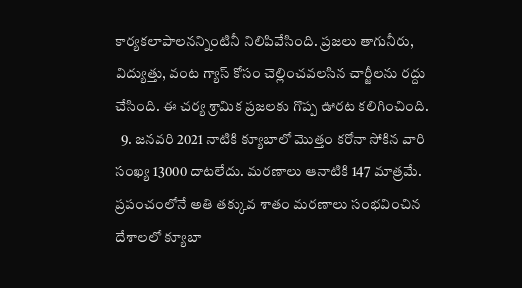కార్యకలాపాలనన్నింటినీ నిలిపివేసింది. ప్రజలు తాగునీరు, విద్యుత్తు, వంట గ్యాస్‌ కోసం చెల్లించవలసిన చార్జీలను రద్దు చేసింది. ఈ చర్య శ్రామిక ప్రజలకు గొప్ప ఊరట కలిగించింది.
  9. జనవరి 2021 నాటికి క్యూబాలో మొత్తం కరోనా సోకిన వారి సంఖ్య 13000 దాటలేదు. మరణాలు ఆనాటికి 147 మాత్రమే. ప్రపంచంలోనే అతి తక్కువ శాతం మరణాలు సంభవించిన దేశాలలో క్యూబా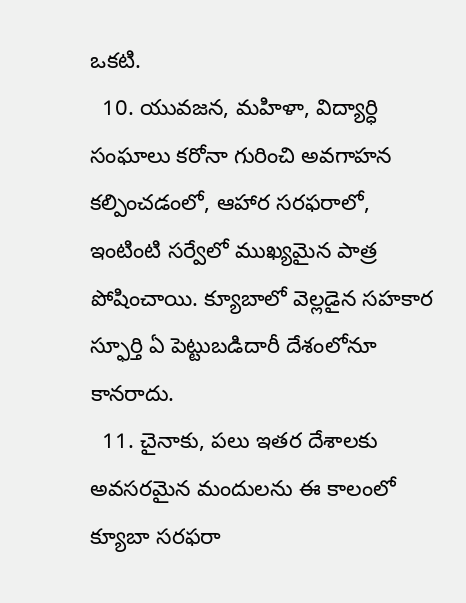ఒకటి.
  10. యువజన, మహిళా, విద్యార్ధి సంఘాలు కరోనా గురించి అవగాహన కల్పించడంలో, ఆహార సరఫరాలో, ఇంటింటి సర్వేలో ముఖ్యమైన పాత్ర పోషించాయి. క్యూబాలో వెల్లడైన సహకార స్ఫూర్తి ఏ పెట్టుబడిదారీ దేశంలోనూ కానరాదు.
  11. చైనాకు, పలు ఇతర దేశాలకు అవసరమైన మందులను ఈ కాలంలో క్యూబా సరఫరా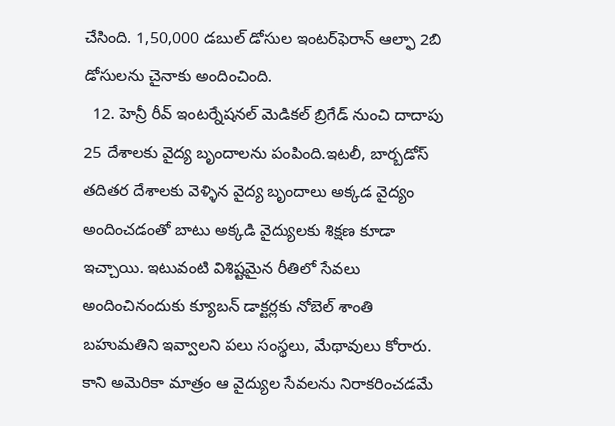చేసింది. 1,50,000 డబుల్‌ డోసుల ఇంటర్‌ఫెరాన్‌ ఆల్ఫా 2బి డోసులను చైనాకు అందించింది.
  12. హెన్రీ రీవ్‌ ఇంటర్నేషనల్‌ మెడికల్‌ బ్రిగేడ్‌ నుంచి దాదాపు 25 దేశాలకు వైద్య బృందాలను పంపింది.ఇటలీ, బార్బడోస్‌ తదితర దేశాలకు వెళ్ళిన వైద్య బృందాలు అక్కడ వైద్యం అందించడంతో బాటు అక్కడి వైద్యులకు శిక్షణ కూడా ఇచ్చాయి. ఇటువంటి విశిష్టమైన రీతిలో సేవలు అందించినందుకు క్యూబన్‌ డాక్టర్లకు నోబెల్‌ శాంతి బహుమతిని ఇవ్వాలని పలు సంస్థలు, మేథావులు కోరారు. కాని అమెరికా మాత్రం ఆ వైద్యుల సేవలను నిరాకరించడమే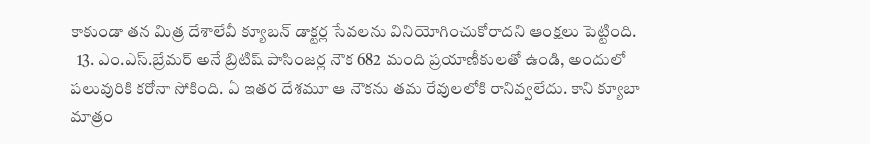కాకుండా తన మిత్ర దేశాలేవీ క్యూబన్‌ డాక్టర్ల సేవలను వినియోగించుకోరాదని ఆంక్షలు పెట్టింది.
  13. ఎం.ఎస్‌.బ్రేమర్‌ అనే బ్రిటిష్‌ పాసింజర్ల నౌక 682 మంది ప్రయాణీకులతో ఉండి, అందులో పలువురికి కరోనా సోకింది. ఏ ఇతర దేశమూ ఆ నౌకను తమ రేవులలోకి రానివ్వలేదు. కాని క్యూబా మాత్రం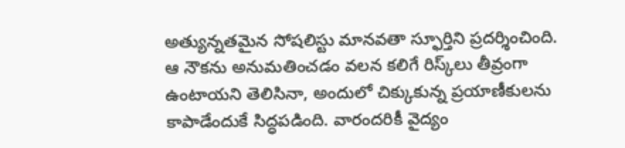అత్యున్నతమైన సోషలిస్టు మానవతా స్ఫూర్తిని ప్రదర్శించింది. ఆ నౌకను అనుమతించడం వలన కలిగే రిస్క్‌లు తీవ్రంగా ఉంటాయని తెలిసినా, అందులో చిక్కుకున్న ప్రయాణీకులను కాపాడేందుకే సిద్ధపడింది. వారందరికీ వైద్యం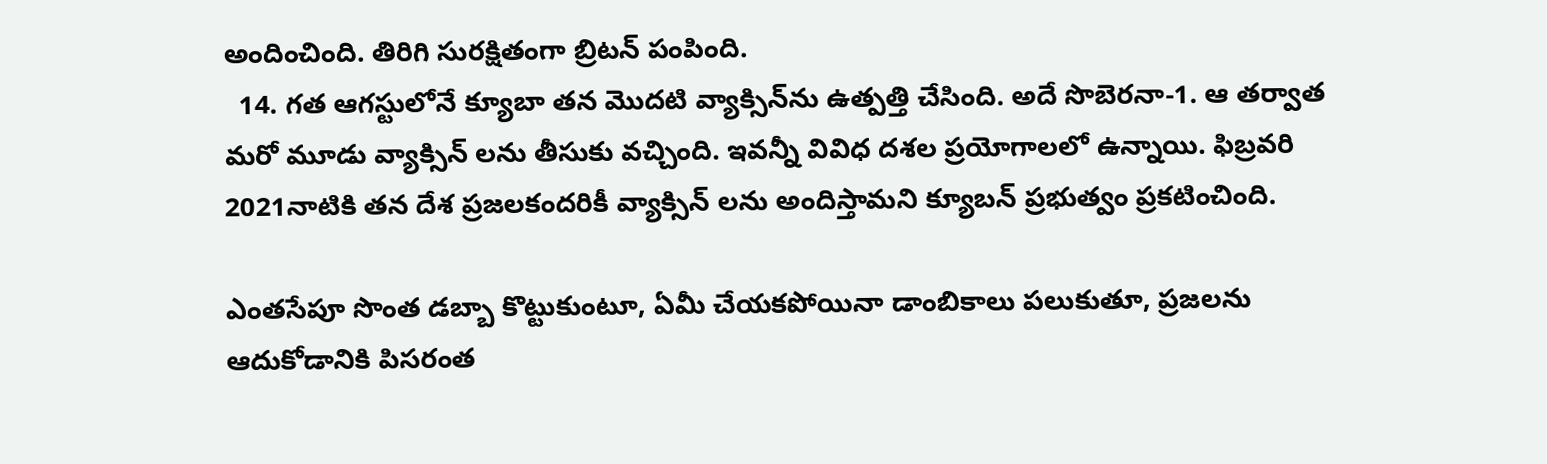అందించింది. తిరిగి సురక్షితంగా బ్రిటన్‌ పంపింది.
  14. గత ఆగస్టులోనే క్యూబా తన మొదటి వ్యాక్సిన్‌ను ఉత్పత్తి చేసింది. అదే సొబెరనా-1. ఆ తర్వాత మరో మూడు వ్యాక్సిన్‌ లను తీసుకు వచ్చింది. ఇవన్నీ వివిధ దశల ప్రయోగాలలో ఉన్నాయి. ఫిబ్రవరి 2021నాటికి తన దేశ ప్రజలకందరికీ వ్యాక్సిన్‌ లను అందిస్తామని క్యూబన్‌ ప్రభుత్వం ప్రకటించింది.

ఎంతసేపూ సొంత డబ్బా కొట్టుకుంటూ, ఏమీ చేయకపోయినా డాంబికాలు పలుకుతూ, ప్రజలను ఆదుకోడానికి పిసరంత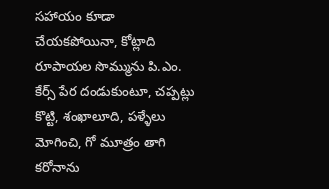సహాయం కూడా చేయకపోయినా, కోట్లాది రూపాయల సొమ్మును పి.ఎం. కేర్స్‌ పేర దండుకుంటూ, చప్పట్లు కొట్టి, శంఖాలూది, పళ్ళేలు మోగించి, గో మూత్రం తాగి కరోనాను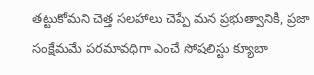తట్టుకోమని చెత్త సలహాలు చెప్పే మన ప్రభుత్వానికి, ప్రజా సంక్షేమమే పరమావధిగా ఎంచే సోషలిస్టు క్యూబా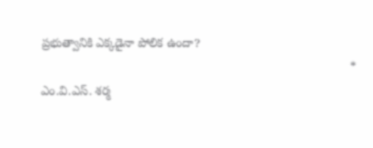ప్రభుత్వానికి ఎక్కడైనా పోలిక ఉందా?
                                                                                           * ఎం.వి.ఎస్‌. శర్మ